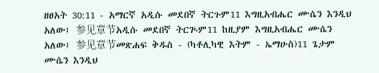ዘፀአት 30:11 - አማርኛ አዲሱ መደበኛ ትርጉም11 እግዚአብሔር ሙሴን እንዲህ አለው፤ 参见章节አዲሱ መደበኛ ትርጒም11 ከዚያም እግዚአብሔር ሙሴን አለው፤ 参见章节መጽሐፍ ቅዱስ - (ካቶሊካዊ እትም - ኤማሁስ)11 ጌታም ሙሴን እንዲህ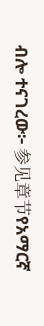ብሎ ተናገረው፦ 参见章节የአማርኛ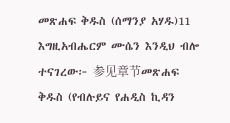መጽሐፍ ቅዱስ (ሰማንያ አሃዱ)11 እግዚአብሔርም ሙሴን እንዲህ ብሎ ተናገረው፦ 参见章节መጽሐፍ ቅዱስ (የብሉይና የሐዲስ ኪዳን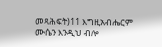መጻሕፍት)11 እግዚአብሔርም ሙሴን እንዲህ ብሎ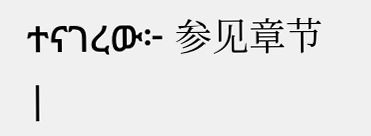ተናገረው፦ 参见章节 |